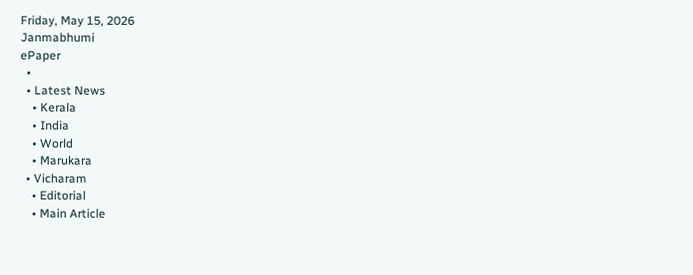Friday, May 15, 2026
Janmabhumi
ePaper
  •
  • Latest News
    • Kerala
    • India
    • World
    • Marukara
  • Vicharam
    • Editorial
    • Main Article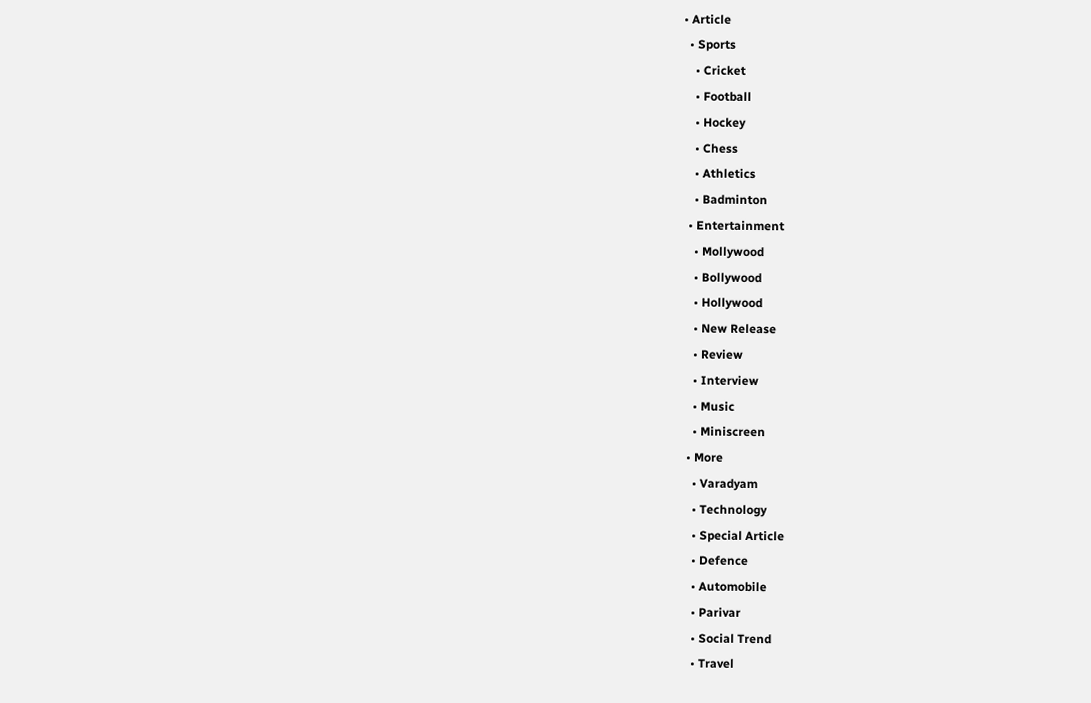• Article
  • Sports
    • Cricket
    • Football
    • Hockey
    • Chess
    • Athletics
    • Badminton
  • Entertainment
    • Mollywood
    • Bollywood
    • Hollywood
    • New Release
    • Review
    • Interview
    • Music
    • Miniscreen
  • More
    • Varadyam
    • Technology
    • Special Article
    • Defence
    • Automobile
    • Parivar
    • Social Trend
    • Travel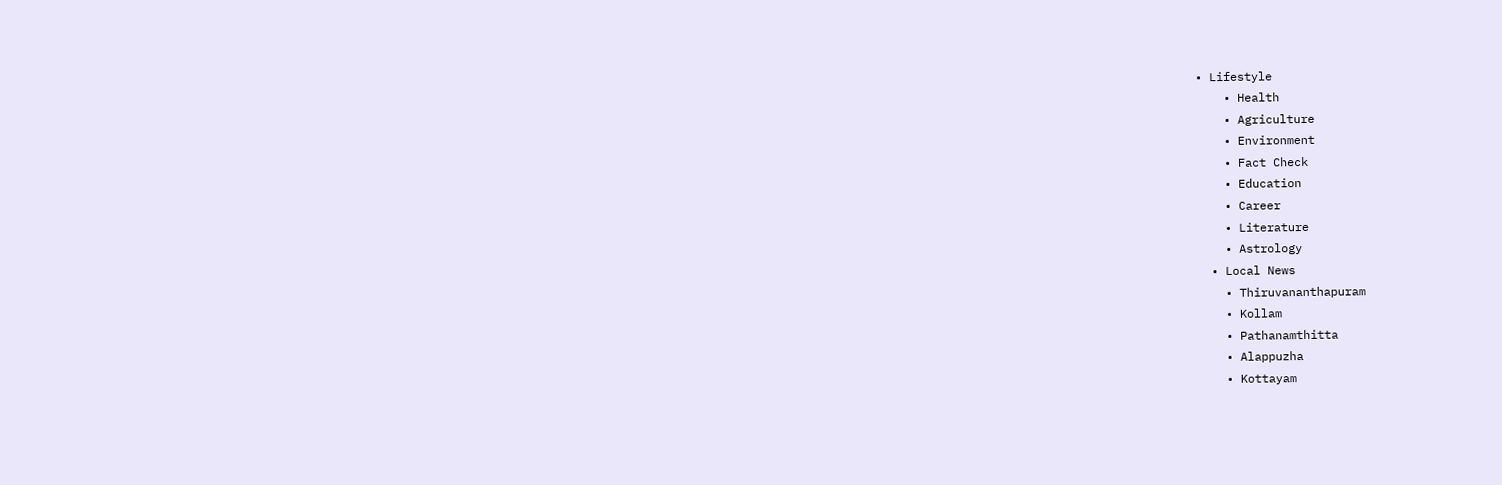• Lifestyle
    • Health
    • Agriculture
    • Environment
    • Fact Check
    • Education
    • Career
    • Literature
    • Astrology
  • Local News
    • Thiruvananthapuram
    • Kollam
    • Pathanamthitta
    • Alappuzha
    • Kottayam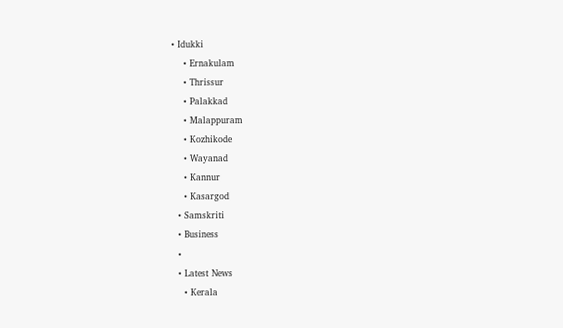• Idukki
    • Ernakulam
    • Thrissur
    • Palakkad
    • Malappuram
    • Kozhikode
    • Wayanad
    • Kannur
    • Kasargod
  • Samskriti
  • Business
  •
  • Latest News
    • Kerala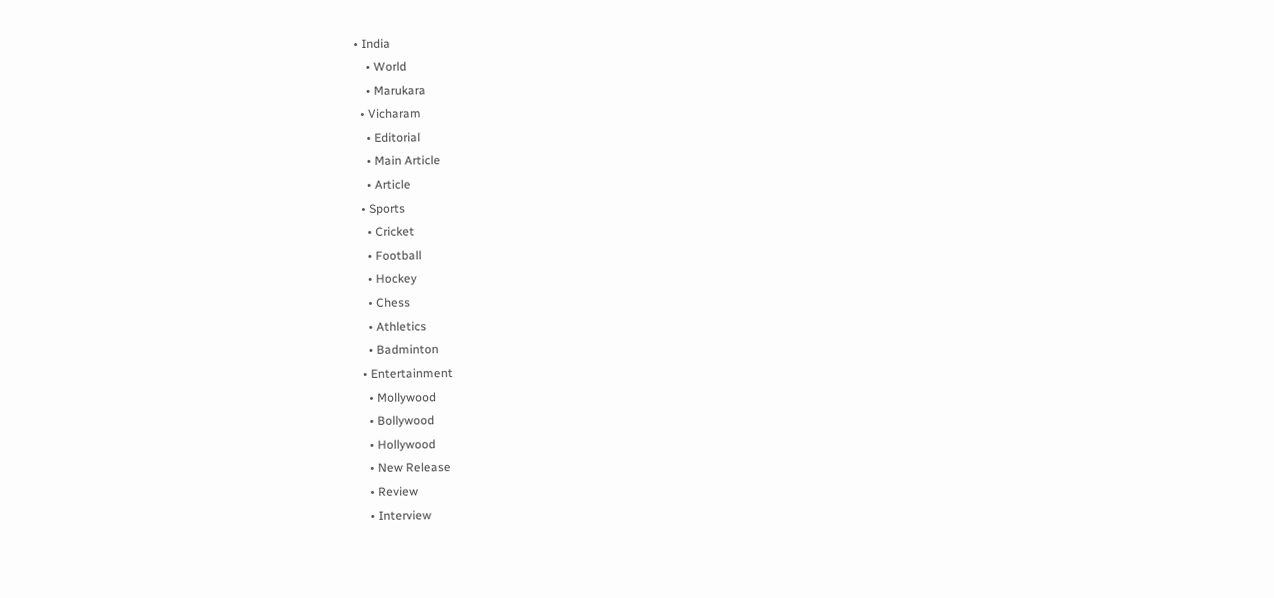• India
    • World
    • Marukara
  • Vicharam
    • Editorial
    • Main Article
    • Article
  • Sports
    • Cricket
    • Football
    • Hockey
    • Chess
    • Athletics
    • Badminton
  • Entertainment
    • Mollywood
    • Bollywood
    • Hollywood
    • New Release
    • Review
    • Interview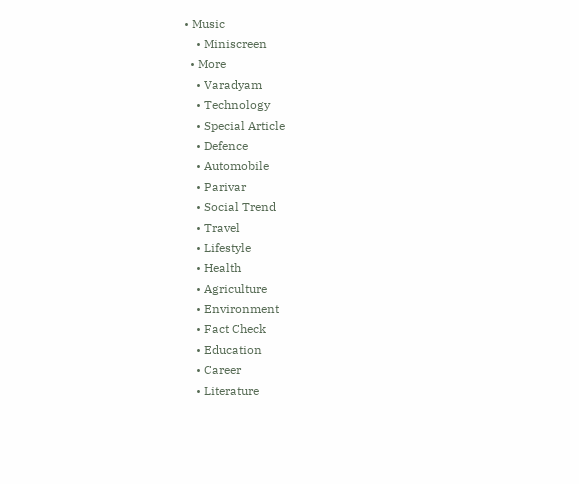• Music
    • Miniscreen
  • More
    • Varadyam
    • Technology
    • Special Article
    • Defence
    • Automobile
    • Parivar
    • Social Trend
    • Travel
    • Lifestyle
    • Health
    • Agriculture
    • Environment
    • Fact Check
    • Education
    • Career
    • Literature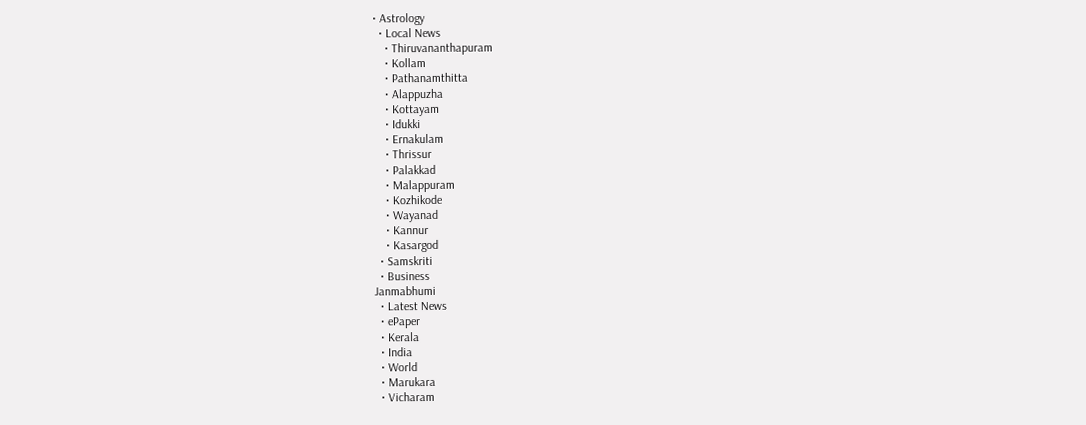• Astrology
  • Local News
    • Thiruvananthapuram
    • Kollam
    • Pathanamthitta
    • Alappuzha
    • Kottayam
    • Idukki
    • Ernakulam
    • Thrissur
    • Palakkad
    • Malappuram
    • Kozhikode
    • Wayanad
    • Kannur
    • Kasargod
  • Samskriti
  • Business
Janmabhumi
  • Latest News
  • ePaper
  • Kerala
  • India
  • World
  • Marukara
  • Vicharam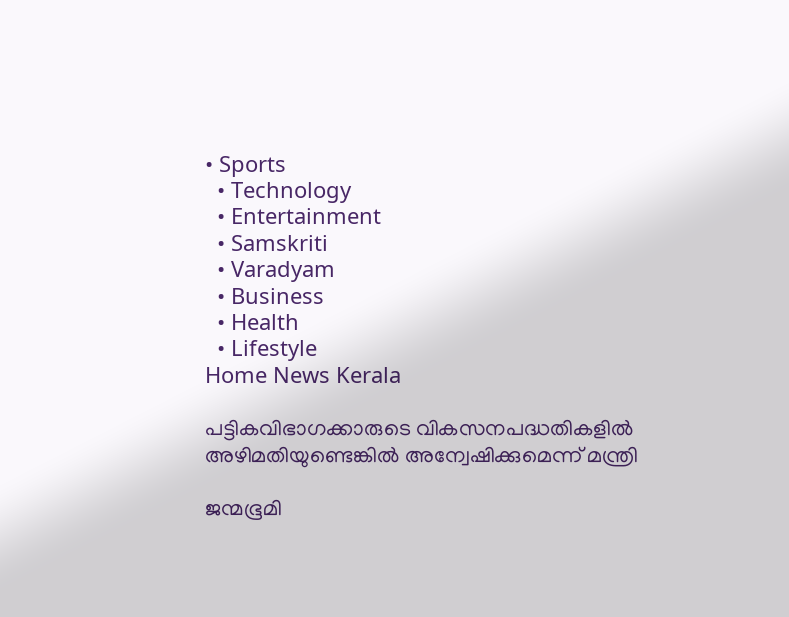• Sports
  • Technology
  • Entertainment
  • Samskriti
  • Varadyam
  • Business
  • Health
  • Lifestyle
Home News Kerala

പട്ടികവിഭാഗക്കാരുടെ വികസനപദ്ധതികളില്‍ അഴിമതിയുണ്ടെങ്കില്‍ അന്വേഷിക്കുമെന്ന് മന്ത്രി

ജന്മഭൂമി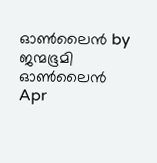ഓണ്‍ലൈന്‍ by ജന്മഭൂമി ഓണ്‍ലൈന്‍
Apr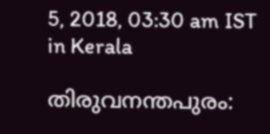5, 2018, 03:30 am IST
in Kerala

തിരുവനന്തപുരം: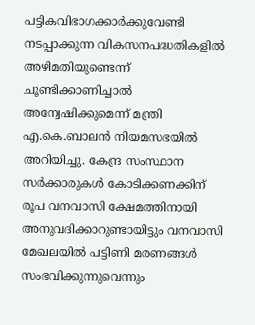പട്ടികവിഭാഗക്കാര്‍ക്കുവേണ്ടി നടപ്പാക്കുന്ന വികസനപദ്ധതികളില്‍ അഴിമതിയുണ്ടെന്ന് ചൂണ്ടിക്കാണിച്ചാല്‍  അന്വേഷിക്കുമെന്ന് മന്ത്രി എ.കെ.ബാലന്‍ നിയമസഭയില്‍ അറിയിച്ചു. കേന്ദ്ര സംസ്ഥാന സര്‍ക്കാരുകള്‍ കോടിക്കണക്കിന് രൂപ വനവാസി ക്ഷേമത്തിനായി അനുവദിക്കാറുണ്ടായിട്ടും വനവാസി മേഖലയില്‍ പട്ടിണി മരണങ്ങള്‍ സംഭവിക്കുന്നുവെന്നും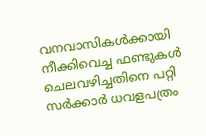വനവാസികള്‍ക്കായി നീക്കിവെച്ച ഫണ്ടുകള്‍ ചെലവഴിച്ചതിനെ പറ്റി സര്‍ക്കാര്‍ ധവളപത്രം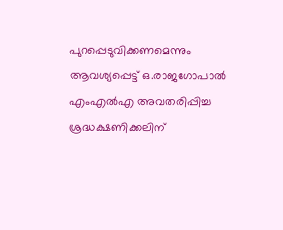പുറപ്പെടുവിക്കണമെന്നും ആവശ്യപ്പെട്ട് ഒ.രാജഗോപാല്‍ എംഎല്‍എ അവതരിപ്പിച്ച ശ്രദ്ധക്ഷണിക്കലിന്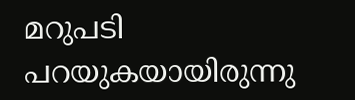മറുപടി പറയുകയായിരുന്നു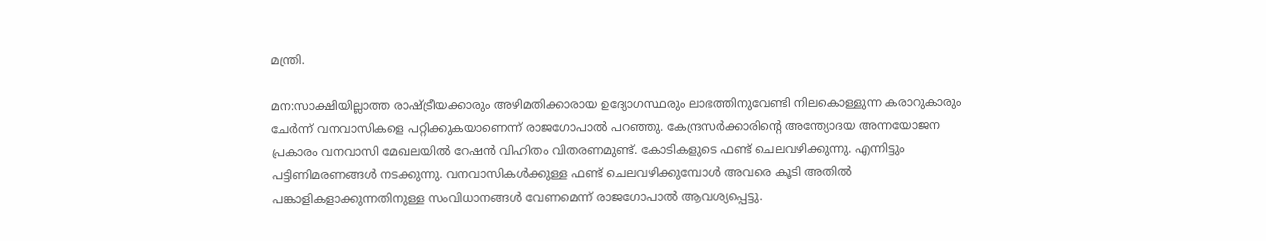മന്ത്രി.

മന:സാക്ഷിയില്ലാത്ത രാഷ്‌ട്രീയക്കാരും അഴിമതിക്കാരായ ഉദ്യോഗസ്ഥരും ലാഭത്തിനുവേണ്ടി നിലകൊള്ളുന്ന കരാറുകാരും ചേര്‍ന്ന് വനവാസികളെ പറ്റിക്കുകയാണെന്ന് രാജഗോപാല്‍ പറഞ്ഞു. കേന്ദ്രസര്‍ക്കാരിന്റെ അന്ത്യോദയ അന്നയോജന പ്രകാരം വനവാസി മേഖലയില്‍ റേഷന്‍ വിഹിതം വിതരണമുണ്ട്. കോടികളുടെ ഫണ്ട് ചെലവഴിക്കുന്നു. എന്നിട്ടും പട്ടിണിമരണങ്ങള്‍ നടക്കുന്നു. വനവാസികള്‍ക്കുള്ള ഫണ്ട് ചെലവഴിക്കുമ്പോള്‍ അവരെ കൂടി അതില്‍ പങ്കാളികളാക്കുന്നതിനുള്ള സംവിധാനങ്ങള്‍ വേണമെന്ന് രാജഗോപാല്‍ ആവശ്യപ്പെട്ടു.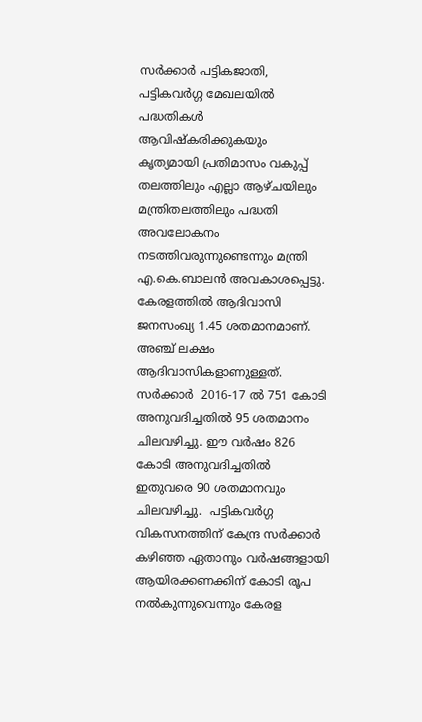സര്‍ക്കാര്‍ പട്ടികജാതി, പട്ടികവര്‍ഗ്ഗ മേഖലയില്‍ പദ്ധതികള്‍ ആവിഷ്‌കരിക്കുകയും  കൃത്യമായി പ്രതിമാസം വകുപ്പ് തലത്തിലും എല്ലാ ആഴ്ചയിലും മന്ത്രിതലത്തിലും പദ്ധതി അവലോകനം നടത്തിവരുന്നുണ്ടെന്നും മന്ത്രി എ.കെ.ബാലന്‍ അവകാശപ്പെട്ടു. കേരളത്തില്‍ ആദിവാസി ജനസംഖ്യ 1.45 ശതമാനമാണ്. അഞ്ച് ലക്ഷം ആദിവാസികളാണുള്ളത്. സര്‍ക്കാര്‍  2016-17 ല്‍ 751 കോടി അനുവദിച്ചതില്‍ 95 ശതമാനം ചിലവഴിച്ചു. ഈ വര്‍ഷം 826 കോടി അനുവദിച്ചതില്‍ ഇതുവരെ 90 ശതമാനവും ചിലവഴിച്ചു.  പട്ടികവര്‍ഗ്ഗ വികസനത്തിന് കേന്ദ്ര സര്‍ക്കാര്‍ കഴിഞ്ഞ ഏതാനും വര്‍ഷങ്ങളായി ആയിരക്കണക്കിന് കോടി രൂപ നല്‍കുന്നുവെന്നും കേരള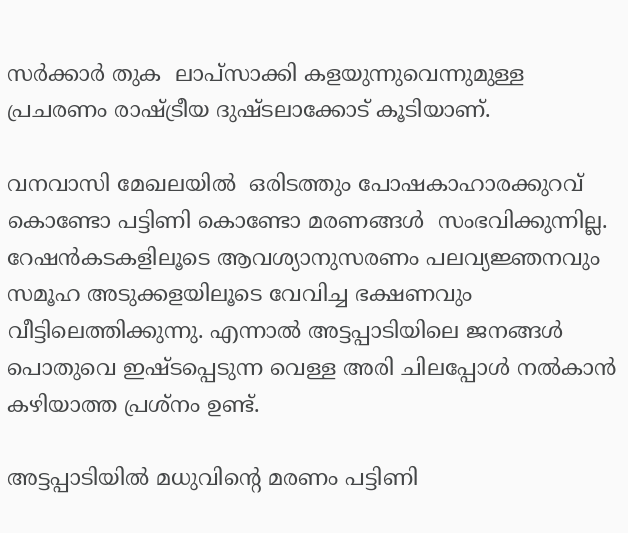സര്‍ക്കാര്‍ തുക  ലാപ്‌സാക്കി കളയുന്നുവെന്നുമുള്ള പ്രചരണം രാഷ്‌ട്രീയ ദുഷ്ടലാക്കോട് കൂടിയാണ്.

വനവാസി മേഖലയില്‍  ഒരിടത്തും പോഷകാഹാരക്കുറവ് കൊണ്ടോ പട്ടിണി കൊണ്ടോ മരണങ്ങള്‍  സംഭവിക്കുന്നില്ല. റേഷന്‍കടകളിലൂടെ ആവശ്യാനുസരണം പലവ്യജ്ഞനവും സമൂഹ അടുക്കളയിലൂടെ വേവിച്ച ഭക്ഷണവും വീട്ടിലെത്തിക്കുന്നു. എന്നാല്‍ അട്ടപ്പാടിയിലെ ജനങ്ങള്‍ പൊതുവെ ഇഷ്ടപ്പെടുന്ന വെള്ള അരി ചിലപ്പോള്‍ നല്‍കാന്‍ കഴിയാത്ത പ്രശ്‌നം ഉണ്ട്.

അട്ടപ്പാടിയില്‍ മധുവിന്റെ മരണം പട്ടിണി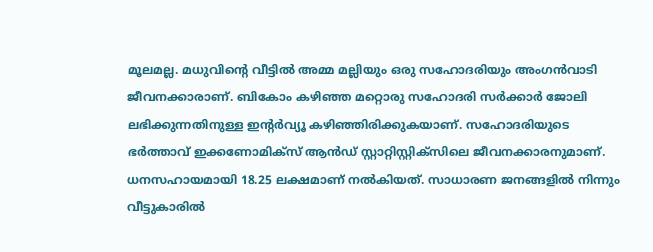മൂലമല്ല. മധുവിന്റെ വീട്ടില്‍ അമ്മ മല്ലിയും ഒരു സഹോദരിയും അംഗന്‍വാടി ജീവനക്കാരാണ്. ബികോം കഴിഞ്ഞ മറ്റൊരു സഹോദരി സര്‍ക്കാര്‍ ജോലി ലഭിക്കുന്നതിനുള്ള ഇന്റര്‍വ്യൂ കഴിഞ്ഞിരിക്കുകയാണ്. സഹോദരിയുടെ ഭര്‍ത്താവ് ഇക്കണോമിക്‌സ് ആന്‍ഡ് സ്റ്റാറ്റിസ്റ്റിക്‌സിലെ ജീവനക്കാരനുമാണ്. ധനസഹായമായി 18.25 ലക്ഷമാണ് നല്‍കിയത്. സാധാരണ ജനങ്ങളില്‍ നിന്നും വീട്ടുകാരില്‍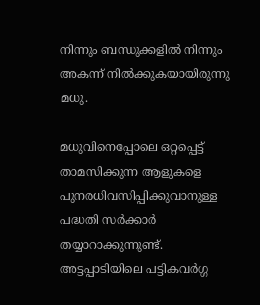നിന്നും ബന്ധുക്കളില്‍ നിന്നും അകന്ന് നില്‍ക്കുകയായിരുന്നു മധു.

മധുവിനെപ്പോലെ ഒറ്റപ്പെട്ട് താമസിക്കുന്ന ആളുകളെ പുനരധിവസിപ്പിക്കുവാനുള്ള പദ്ധതി സര്‍ക്കാര്‍ തയ്യാറാക്കുന്നുണ്ട്.   അട്ടപ്പാടിയിലെ പട്ടികവര്‍ഗ്ഗ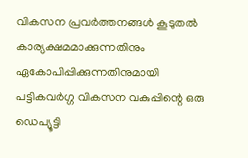വികസന പ്രവര്‍ത്തനങ്ങള്‍ കൂടുതല്‍ കാര്യക്ഷമമാക്കുന്നതിനും ഏകോപിപ്പിക്കുന്നതിനുമായി പട്ടികവര്‍ഗ്ഗ വികസന വകുപ്പിന്റെ ഒരു ഡെപ്യൂട്ടി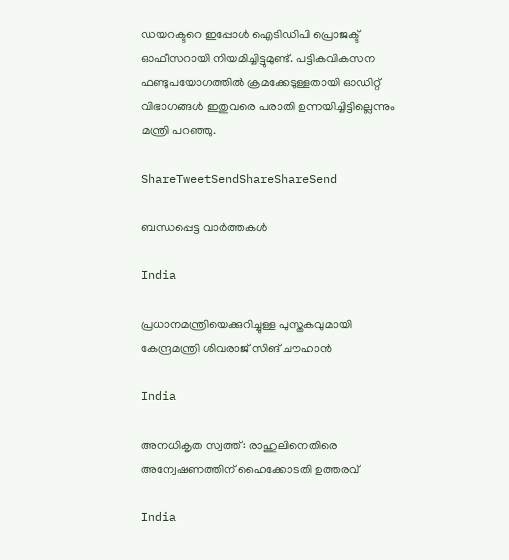ഡയറക്ടറെ ഇപ്പോള്‍ ഐടിഡിപി പ്രൊജക്ട് ഓഫീസറായി നിയമിച്ചിട്ടുമുണ്ട്. പട്ടികവികസന ഫണ്ടുപയോഗത്തില്‍ ക്രമക്കേടുള്ളതായി ഓഡിറ്റ് വിഭാഗങ്ങള്‍ ഇതുവരെ പരാതി ഉന്നയിച്ചിട്ടില്ലെന്നും മന്ത്രി പറഞ്ഞു.

ShareTweetSendShareShareSend

ബന്ധപ്പെട്ട വാര്‍ത്തകള്‍

India

പ്രധാനമന്ത്രിയെക്കുറിച്ചുള്ള പുസ്തകവുമായി കേന്ദ്രമന്ത്രി ശിവരാജ് സിങ് ചൗഹാന്‍

India

അനധികൃത സ്വത്ത്: രാഹുലിനെതിരെ അന്വേഷണത്തിന് ഹൈക്കോടതി ഉത്തരവ്

India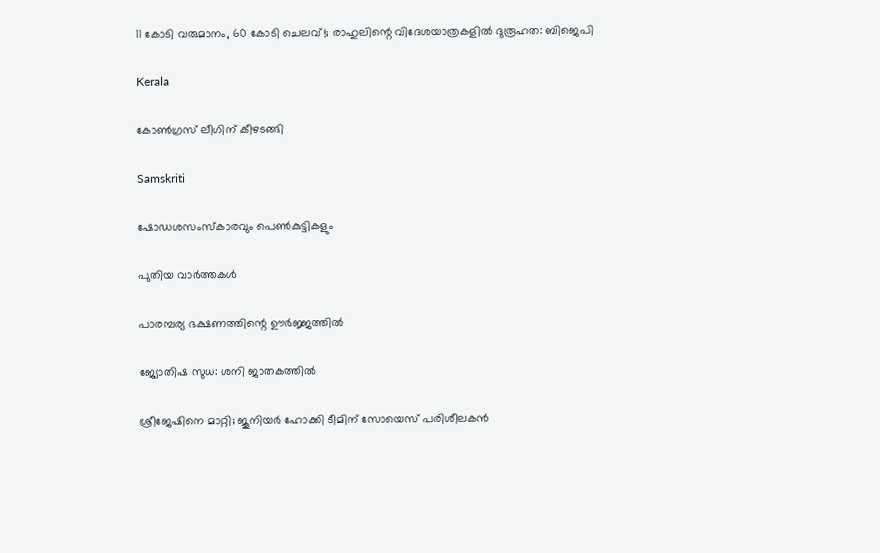11 കോടി വരുമാനം, 60 കോടി ചെലവ്!; രാഹുലിന്റെ വിദേശയാത്രകളില്‍ ദുരൂഹത: ബിജെപി

Kerala

കോണ്‍ഗ്രസ് ലീഗിന് കീഴടങ്ങി

Samskriti

ഷോഡശസംസ്‌കാരവും പെണ്‍കുട്ടികളും

പുതിയ വാര്‍ത്തകള്‍

പാരമ്പര്യ ഭക്ഷണത്തിന്റെ ഊര്‍ജ്ജത്തില്‍

ജ്യോതിഷ സുധ: ശനി ജാതകത്തില്‍

ശ്രീജേഷിനെ മാറ്റി; ജൂനിയര്‍ ഹോക്കി ടീമിന് സോയെസ് പരിശീലകന്‍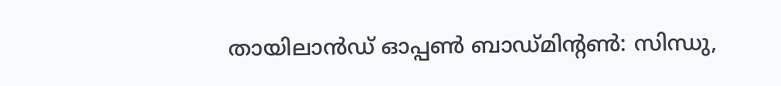തായിലാന്‍ഡ് ഓപ്പണ്‍ ബാഡ്മിന്റണ്‍: സിന്ധു,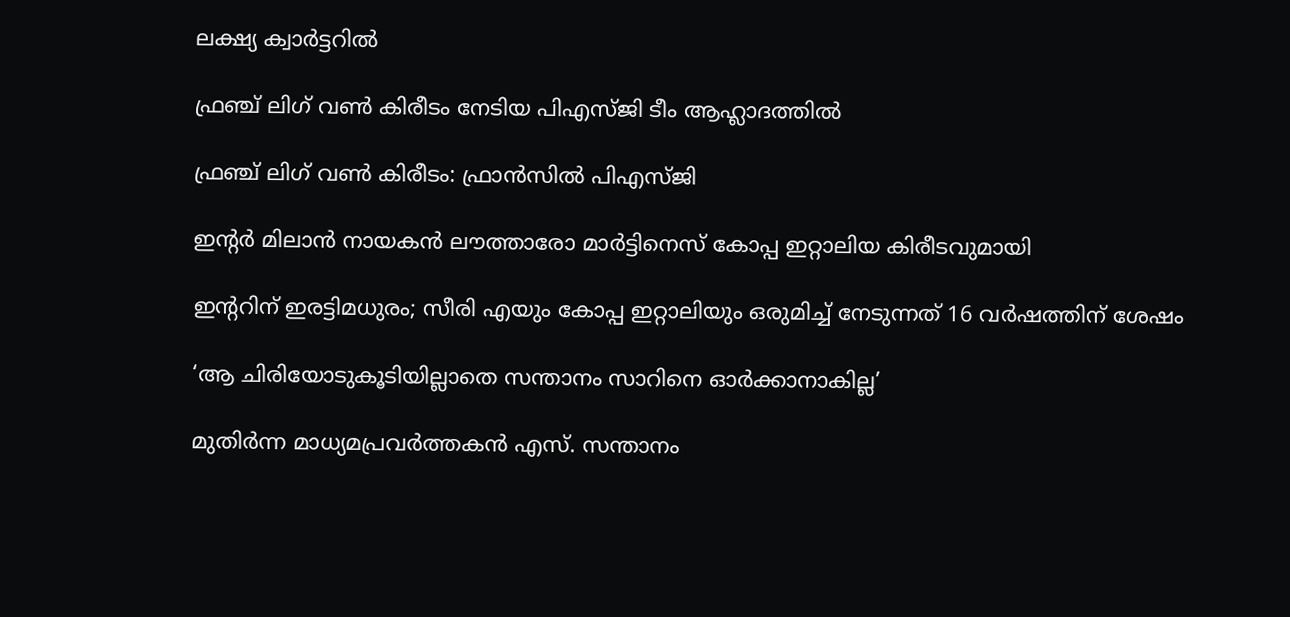ലക്ഷ്യ ക്വാര്‍ട്ടറില്‍

ഫ്രഞ്ച് ലിഗ് വണ്‍ കിരീടം നേടിയ പിഎസ്ജി ടീം ആഹ്ലാദത്തില്‍

ഫ്രഞ്ച് ലിഗ് വണ്‍ കിരീടം: ഫ്രാന്‍സില്‍ പിഎസ്ജി

ഇന്റര്‍ മിലാന്‍ നായകന്‍ ലൗത്താരോ മാര്‍ട്ടിനെസ് കോപ്പ ഇറ്റാലിയ കിരീടവുമായി

ഇന്ററിന് ഇരട്ടിമധുരം; സീരി എയും കോപ്പ ഇറ്റാലിയും ഒരുമിച്ച് നേടുന്നത് 16 വര്‍ഷത്തിന് ശേഷം

‘ആ ചിരിയോടുകൂടിയില്ലാതെ സന്താനം സാറിനെ ഓര്‍ക്കാനാകില്ല’

മുതിര്‍ന്ന മാധ്യമപ്രവര്‍ത്തകന്‍ എസ്. സന്താനം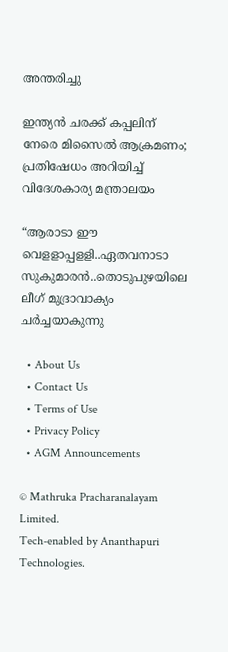അന്തരിച്ചു

ഇന്ത്യൻ ചരക്ക് കപ്പലിന് നേരെ മിസൈൽ ആക്രമണം; പ്രതിഷേധം അറിയിച്ച് വിദേശകാര്യ മന്ത്രാലയം

“ആരാടാ ഈ വെളളാപ്പളളി..ഏതവനാടാ സുകുമാരൻ..തൊടുപുഴയിലെ ലീഗ് മുദ്രാവാക്യം ചര്‍ച്ചയാകുന്നു

  • About Us
  • Contact Us
  • Terms of Use
  • Privacy Policy
  • AGM Announcements

© Mathruka Pracharanalayam Limited.
Tech-enabled by Ananthapuri Technologies.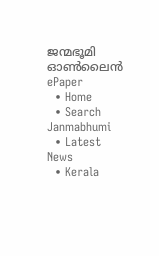ജന്മഭൂമി ഓണ്‍ലൈന്‍
ePaper
  • Home
  • Search Janmabhumi
  • Latest News
  • Kerala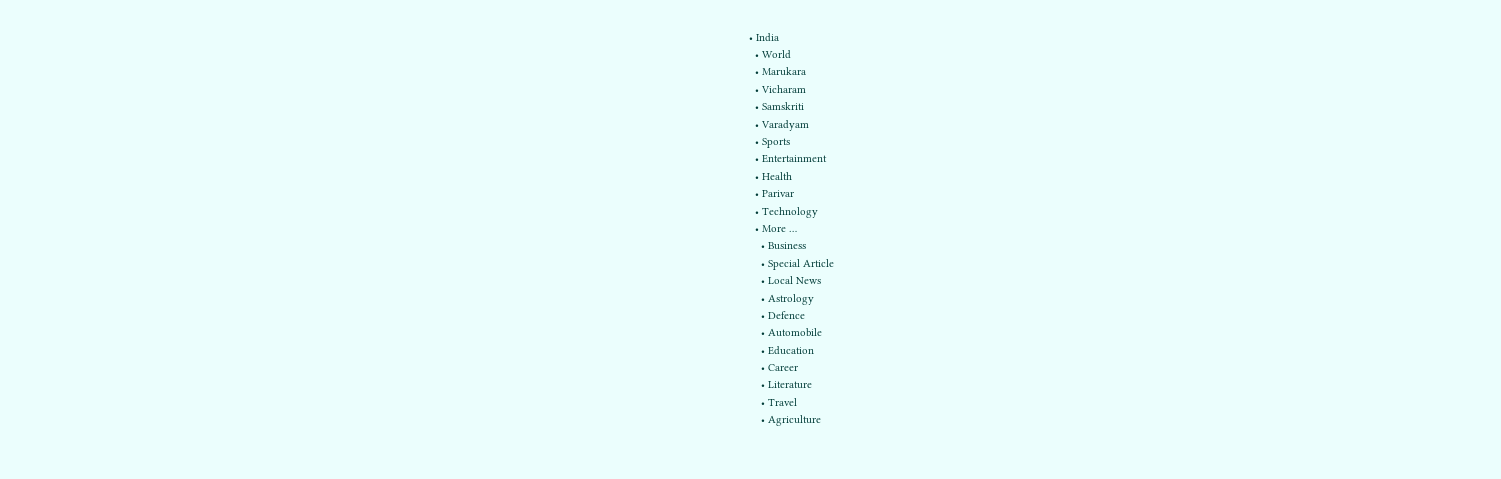• India
  • World
  • Marukara
  • Vicharam
  • Samskriti
  • Varadyam
  • Sports
  • Entertainment
  • Health
  • Parivar
  • Technology
  • More …
    • Business
    • Special Article
    • Local News
    • Astrology
    • Defence
    • Automobile
    • Education
    • Career
    • Literature
    • Travel
    • Agriculture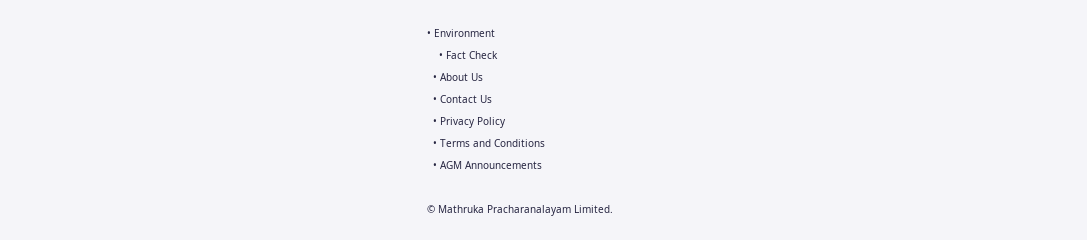• Environment
    • Fact Check
  • About Us
  • Contact Us
  • Privacy Policy
  • Terms and Conditions
  • AGM Announcements

© Mathruka Pracharanalayam Limited.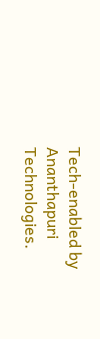Tech-enabled by Ananthapuri Technologies.